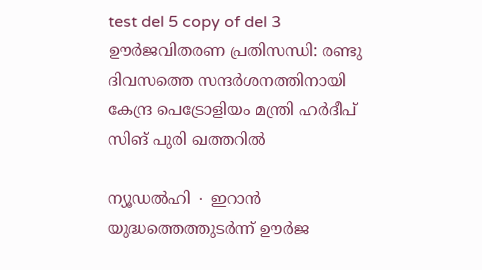test del 5 copy of del 3
ഊർജവിതരണ പ്രതിസന്ധി: രണ്ടു ദിവസത്തെ സന്ദർശനത്തിനായി കേന്ദ്ര പെട്രോളിയം മന്ത്രി ഹർദീപ് സിങ് പുരി ഖത്തറിൽ

ന്യൂഡൽഹി ∙ ഇറാൻ യുദ്ധത്തെത്തുടർന്ന് ഊർജ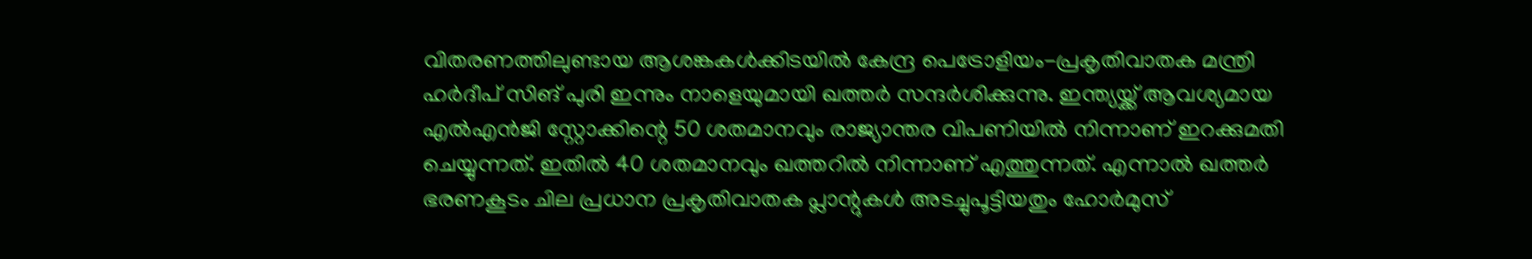വിതരണത്തിലുണ്ടായ ആശങ്കകൾക്കിടയിൽ കേന്ദ്ര പെട്രോളിയം-പ്രകൃതിവാതക മന്ത്രി ഹർദീപ് സിങ് പുരി ഇന്നും നാളെയുമായി ഖത്തർ സന്ദർശിക്കുന്നു. ഇന്ത്യയ്ക്ക് ആവശ്യമായ എൽഎൻജി സ്റ്റോക്കിന്റെ 50 ശതമാനവും രാജ്യാന്തര വിപണിയിൽ നിന്നാണ് ഇറക്കുമതി ചെയ്യുന്നത്. ഇതിൽ 40 ശതമാനവും ഖത്തറിൽ നിന്നാണ് എത്തുന്നത്. എന്നാൽ ഖത്തർ ഭരണകൂടം ചില പ്രധാന പ്രകൃതിവാതക പ്ലാന്റുകൾ അടച്ചുപൂട്ടിയതും ഹോർമുസ്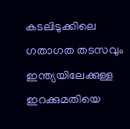കടലിടുക്കിലെ ഗതാഗത തടസവും ഇന്ത്യയിലേക്കുള്ള ഇറക്കുമതിയെ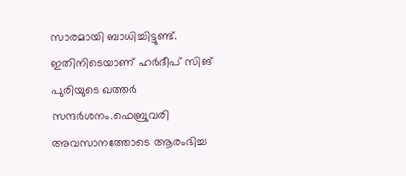സാരമായി ബാധിച്ചിട്ടുണ്ട്. ഇതിനിടെയാണ് ഹർദീപ് സിങ് പുരിയുടെ ഖത്തർ സന്ദർശനം.ഫെബ്രുവരി അവസാനത്തോടെ ആരംഭിച്ച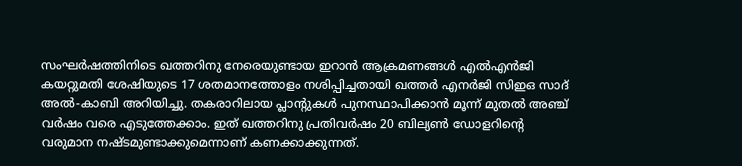സംഘർഷത്തിനിടെ ഖത്തറിനു നേരെയുണ്ടായ ഇറാൻ ആക്രമണങ്ങൾ എൽഎൻജി കയറ്റുമതി ശേഷിയുടെ 17 ശതമാനത്തോളം നശിപ്പിച്ചതായി ഖത്തർ എനർജി സിഇഒ സാദ് അൽ-കാബി അറിയിച്ചു. തകരാറിലായ പ്ലാന്റുകൾ പുനസ്ഥാപിക്കാൻ മൂന്ന് മുതൽ അഞ്ച് വർഷം വരെ എടുത്തേക്കാം. ഇത് ഖത്തറിനു പ്രതിവർഷം 20 ബില്യൺ ഡോളറിന്റെ വരുമാന നഷ്ടമുണ്ടാക്കുമെന്നാണ് കണക്കാക്കുന്നത്.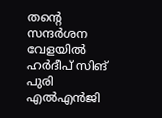തന്റെ സന്ദർശന വേളയിൽ ഹർദീപ് സിങ് പുരി എൽഎൻജി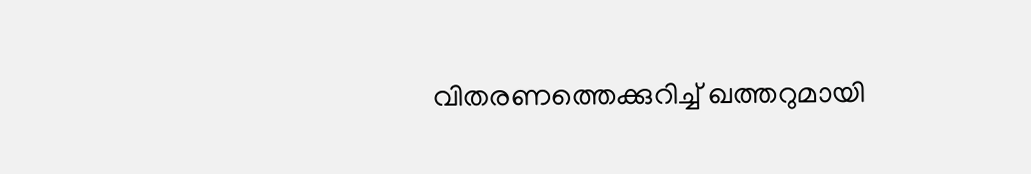വിതരണത്തെക്കുറിച്ച് ഖത്തറുമായി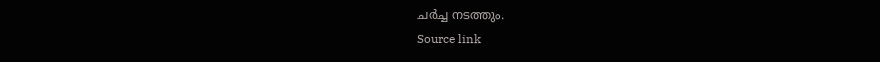ചർച്ച നടത്തും.
Source link